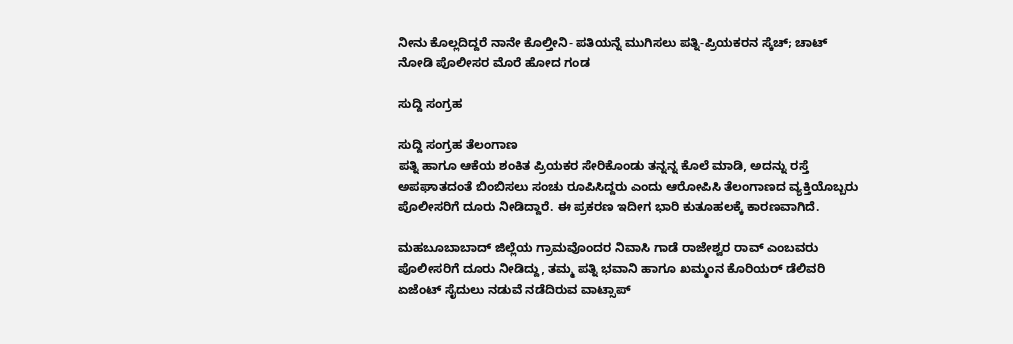ನೀನು ಕೊಲ್ಲದಿದ್ದರೆ ನಾನೇ ಕೊಲ್ತೀನಿ- ಪತಿಯನ್ನೆ ಮುಗಿಸಲು ಪತ್ನಿ-ಪ್ರಿಯಕರನ ಸ್ಕೆಚ್‌; ಚಾಟ್‌ ನೋಡಿ ಪೊಲೀಸರ ಮೊರೆ ಹೋದ ಗಂಡ

ಸುದ್ದಿ ಸಂಗ್ರಹ

ಸುದ್ದಿ ಸಂಗ್ರಹ ತೆಲಂಗಾಣ
ಪತ್ನಿ ಹಾಗೂ ಆಕೆಯ ಶಂಕಿತ ಪ್ರಿಯಕರ ಸೇರಿಕೊಂಡು ತನ್ನನ್ನ ಕೊಲೆ ಮಾಡಿ, ಅದನ್ನು ರಸ್ತೆ ಅಪಘಾತದಂತೆ ಬಿಂಬಿಸಲು ಸಂಚು ರೂಪಿಸಿದ್ದರು ಎಂದು ಆರೋಪಿಸಿ ತೆಲಂಗಾಣದ ವ್ಯಕ್ತಿಯೊಬ್ಬರು ಪೊಲೀಸರಿಗೆ ದೂರು ನೀಡಿದ್ದಾರೆ. ಈ ಪ್ರಕರಣ ಇದೀಗ ಭಾರಿ ಕುತೂಹಲಕ್ಕೆ ಕಾರಣವಾಗಿದೆ.

ಮಹಬೂಬಾಬಾದ್ ಜಿಲ್ಲೆಯ ಗ್ರಾಮವೊಂದರ ನಿವಾಸಿ ಗಾಡೆ ರಾಜೇಶ್ವರ ರಾವ್ ಎಂಬವರು ಪೊಲೀಸರಿಗೆ ದೂರು ನೀಡಿದ್ದು, ತಮ್ಮ ಪತ್ನಿ ಭವಾನಿ ಹಾಗೂ ಖಮ್ಮಂನ ಕೊರಿಯರ್ ಡೆಲಿವರಿ ಏಜೆಂಟ್ ಸೈದುಲು ನಡುವೆ ನಡೆದಿರುವ ವಾಟ್ಸಾಪ್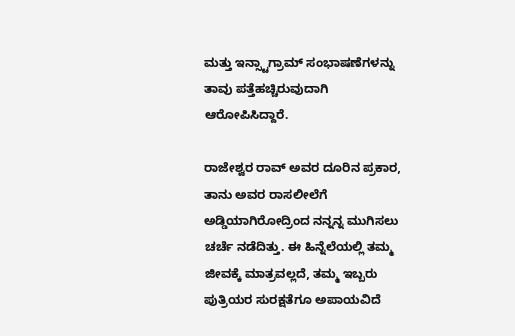ಮತ್ತು ಇನ್ಸ್ಟಾಗ್ರಾಮ್‌ ಸಂಭಾಷಣೆಗಳನ್ನು ತಾವು ಪತ್ತೆಹಚ್ಚಿರುವುದಾಗಿ ಆರೋಪಿಸಿದ್ದಾರೆ.

ರಾಜೇಶ್ವರ ರಾವ್ ಅವರ ದೂರಿನ ಪ್ರಕಾರ, ತಾನು ಅವರ ರಾಸಲೀಲೆಗೆ ಅಡ್ಡಿಯಾಗಿರೋದ್ರಿಂದ ನನ್ನನ್ನ ಮುಗಿಸಲು ಚರ್ಚೆ ನಡೆದಿತ್ತು. ಈ ಹಿನ್ನೆಲೆಯಲ್ಲಿ ತಮ್ಮ ಜೀವಕ್ಕೆ ಮಾತ್ರವಲ್ಲದೆ, ತಮ್ಮ ಇಬ್ಬರು ಪುತ್ರಿಯರ ಸುರಕ್ಷತೆಗೂ ಅಪಾಯವಿದೆ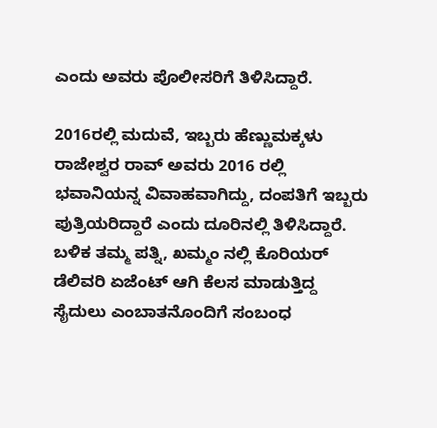ಎಂದು ಅವರು ಪೊಲೀಸರಿಗೆ ತಿಳಿಸಿದ್ದಾರೆ.

2016ರಲ್ಲಿ ಮದುವೆ, ಇಬ್ಬರು ಹೆಣ್ಣುಮಕ್ಕಳು
ರಾಜೇಶ್ವರ ರಾವ್ ಅವರು 2016 ರಲ್ಲಿ ಭವಾನಿಯನ್ನ ವಿವಾಹವಾಗಿದ್ದು, ದಂಪತಿಗೆ ಇಬ್ಬರು ಪುತ್ರಿಯರಿದ್ದಾರೆ ಎಂದು ದೂರಿನಲ್ಲಿ ತಿಳಿಸಿದ್ದಾರೆ. ಬಳಿಕ ತಮ್ಮ ಪತ್ನಿ, ಖಮ್ಮಂ ನಲ್ಲಿ ಕೊರಿಯರ್ ಡೆಲಿವರಿ ಏಜೆಂಟ್ ಆಗಿ ಕೆಲಸ ಮಾಡುತ್ತಿದ್ದ ಸೈದುಲು ಎಂಬಾತನೊಂದಿಗೆ ಸಂಬಂಧ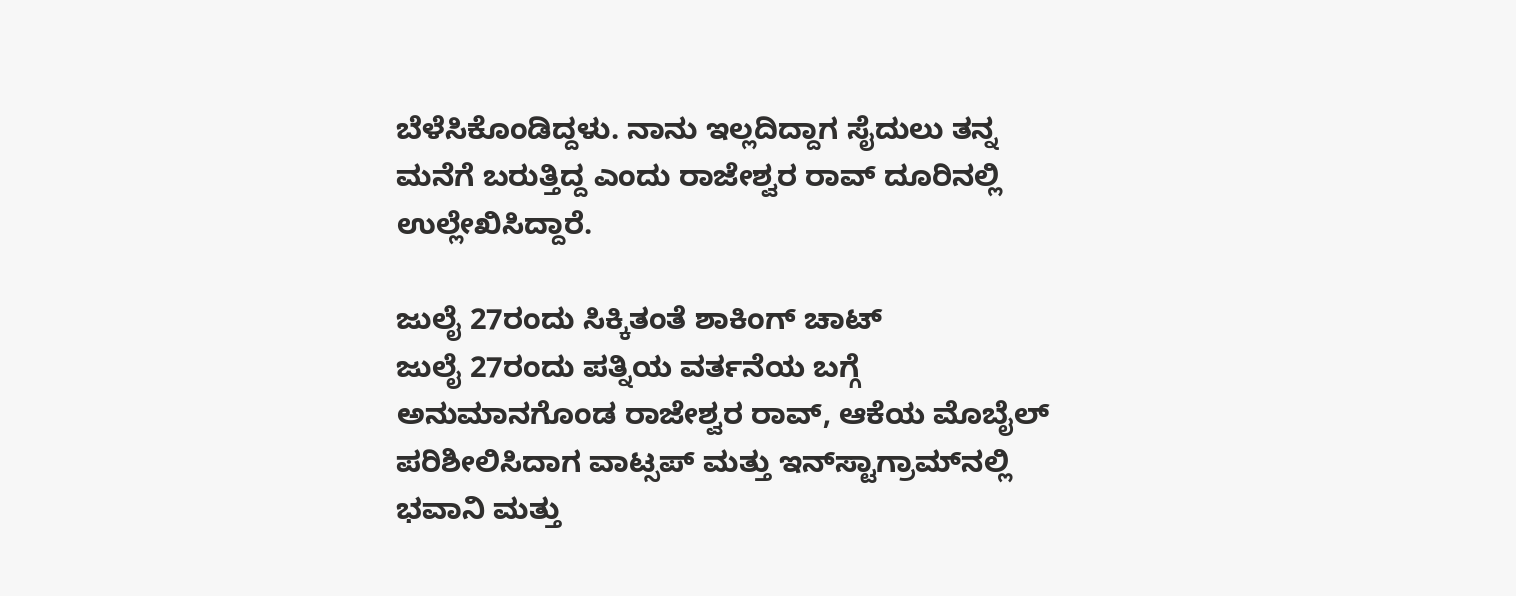ಬೆಳೆಸಿಕೊಂಡಿದ್ದಳು. ನಾನು ಇಲ್ಲದಿದ್ದಾಗ ಸೈದುಲು ತನ್ನ ಮನೆಗೆ ಬರುತ್ತಿದ್ದ ಎಂದು ರಾಜೇಶ್ವರ ರಾವ್ ದೂರಿನಲ್ಲಿ ಉಲ್ಲೇಖಿಸಿದ್ದಾರೆ.

ಜುಲೈ 27ರಂದು ಸಿಕ್ಕಿತಂತೆ ಶಾಕಿಂಗ್ ಚಾಟ್
ಜುಲೈ 27ರಂದು ಪತ್ನಿಯ ವರ್ತನೆಯ ಬಗ್ಗೆ ಅನುಮಾನಗೊಂಡ ರಾಜೇಶ್ವರ ರಾವ್, ಆಕೆಯ ಮೊಬೈಲ್ ಪರಿಶೀಲಿಸಿದಾಗ ವಾಟ್ಸಪ್ ಮತ್ತು ಇನ್‌ಸ್ಟಾಗ್ರಾಮ್‌ನಲ್ಲಿ ಭವಾನಿ ಮತ್ತು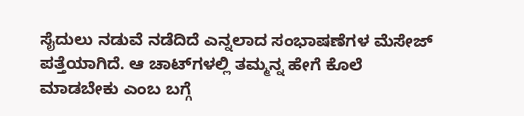ಸೈದುಲು ನಡುವೆ ನಡೆದಿದೆ ಎನ್ನಲಾದ ಸಂಭಾಷಣೆಗಳ ಮೆಸೇಜ್‌ ಪತ್ತೆಯಾಗಿದೆ. ಆ ಚಾಟ್‌ಗಳಲ್ಲಿ ತಮ್ಮನ್ನ ಹೇಗೆ ಕೊಲೆ ಮಾಡಬೇಕು ಎಂಬ ಬಗ್ಗೆ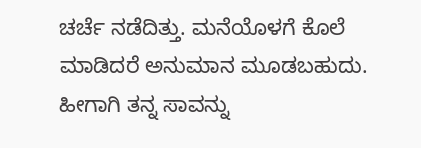ಚರ್ಚೆ ನಡೆದಿತ್ತು. ಮನೆಯೊಳಗೆ ಕೊಲೆ ಮಾಡಿದರೆ ಅನುಮಾನ ಮೂಡಬಹುದು. ಹೀಗಾಗಿ ತನ್ನ ಸಾವನ್ನು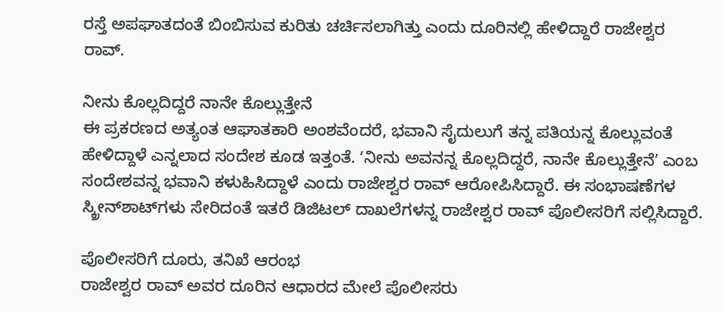ರಸ್ತೆ ಅಪಘಾತದಂತೆ ಬಿಂಬಿಸುವ ಕುರಿತು ಚರ್ಚಿಸಲಾಗಿತ್ತು ಎಂದು ದೂರಿನಲ್ಲಿ ಹೇಳಿದ್ದಾರೆ ರಾಜೇಶ್ವರ ರಾವ್‌.

ನೀನು ಕೊಲ್ಲದಿದ್ದರೆ ನಾನೇ ಕೊಲ್ಲುತ್ತೇನೆ
ಈ ಪ್ರಕರಣದ ಅತ್ಯಂತ ಆಘಾತಕಾರಿ ಅಂಶವೆಂದರೆ, ಭವಾನಿ ಸೈದುಲುಗೆ ತನ್ನ ಪತಿಯನ್ನ ಕೊಲ್ಲುವಂತೆ ಹೇಳಿದ್ದಾಳೆ ಎನ್ನಲಾದ ಸಂದೇಶ ಕೂಡ ಇತ್ತಂತೆ. ʻನೀನು ಅವನನ್ನ ಕೊಲ್ಲದಿದ್ದರೆ, ನಾನೇ ಕೊಲ್ಲುತ್ತೇನೆʼ ಎಂಬ ಸಂದೇಶವನ್ನ ಭವಾನಿ ಕಳುಹಿಸಿದ್ದಾಳೆ ಎಂದು ರಾಜೇಶ್ವರ ರಾವ್ ಆರೋಪಿಸಿದ್ದಾರೆ. ಈ ಸಂಭಾಷಣೆಗಳ ಸ್ಕ್ರೀನ್‌ಶಾಟ್‌ಗಳು ಸೇರಿದಂತೆ ಇತರೆ ಡಿಜಿಟಲ್ ದಾಖಲೆಗಳನ್ನ ರಾಜೇಶ್ವರ ರಾವ್ ಪೊಲೀಸರಿಗೆ ಸಲ್ಲಿಸಿದ್ದಾರೆ.

ಪೊಲೀಸರಿಗೆ ದೂರು, ತನಿಖೆ ಆರಂಭ
ರಾಜೇಶ್ವರ ರಾವ್ ಅವರ ದೂರಿನ ಆಧಾರದ ಮೇಲೆ ಪೊಲೀಸರು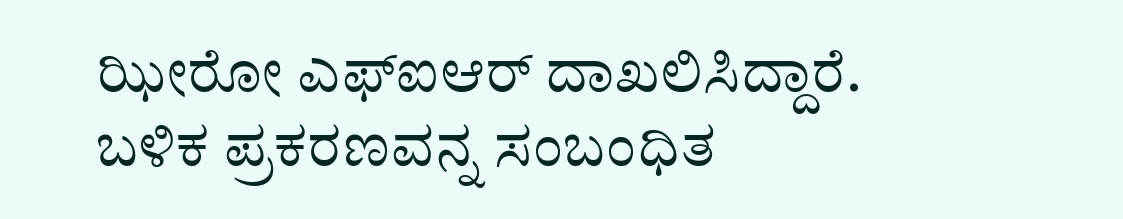ಝೀರೋ ಎಫ್‌ಐಆರ್ ದಾಖಲಿಸಿದ್ದಾರೆ. ಬಳಿಕ ಪ್ರಕರಣವನ್ನ ಸಂಬಂಧಿತ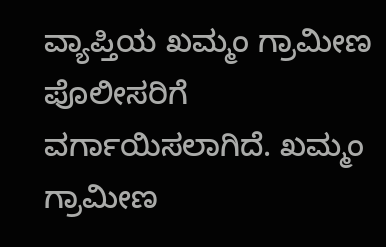ವ್ಯಾಪ್ತಿಯ ಖಮ್ಮಂ ಗ್ರಾಮೀಣ ಪೊಲೀಸರಿಗೆ ವರ್ಗಾಯಿಸಲಾಗಿದೆ. ಖಮ್ಮಂ ಗ್ರಾಮೀಣ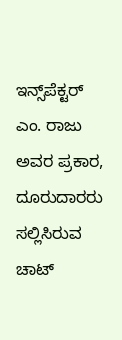ಇನ್ಸ್‌ಪೆಕ್ಟರ್ ಎಂ. ರಾಜು ಅವರ ಪ್ರಕಾರ, ದೂರುದಾರರು ಸಲ್ಲಿಸಿರುವ ಚಾಟ್‌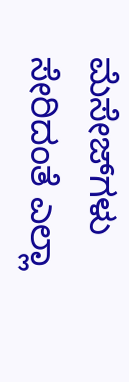ಮೆಸೇಜ್‌ಗಳು ಸೇರಿದಂತೆ ಎಲ್ಲಾ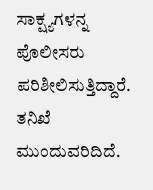ಸಾಕ್ಷ್ಯಗಳನ್ನ ಪೊಲೀಸರು ಪರಿಶೀಲಿಸುತ್ತಿದ್ದಾರೆ. ತನಿಖೆ ಮುಂದುವರಿದಿದೆ.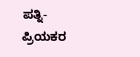ಪತ್ನಿ-ಪ್ರಿಯಕರ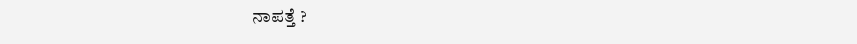ನಾಪತ್ತೆ ?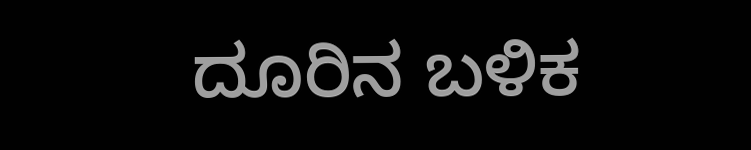ದೂರಿನ ಬಳಿಕ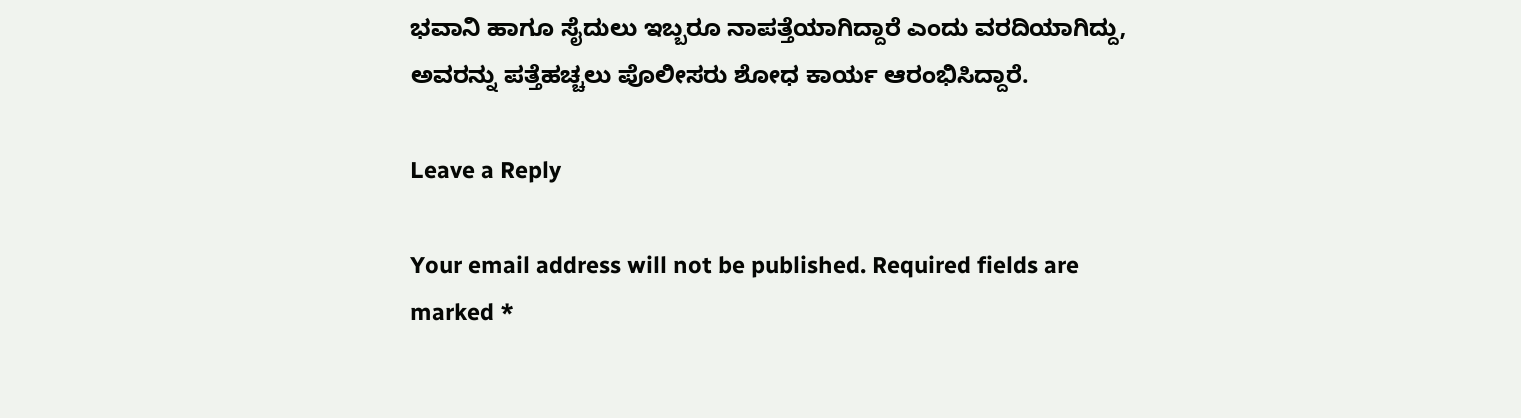ಭವಾನಿ ಹಾಗೂ ಸೈದುಲು ಇಬ್ಬರೂ ನಾಪತ್ತೆಯಾಗಿದ್ದಾರೆ ಎಂದು ವರದಿಯಾಗಿದ್ದು, ಅವರನ್ನು ಪತ್ತೆಹಚ್ಚಲು ಪೊಲೀಸರು ಶೋಧ ಕಾರ್ಯ ಆರಂಭಿಸಿದ್ದಾರೆ.

Leave a Reply

Your email address will not be published. Required fields are marked *